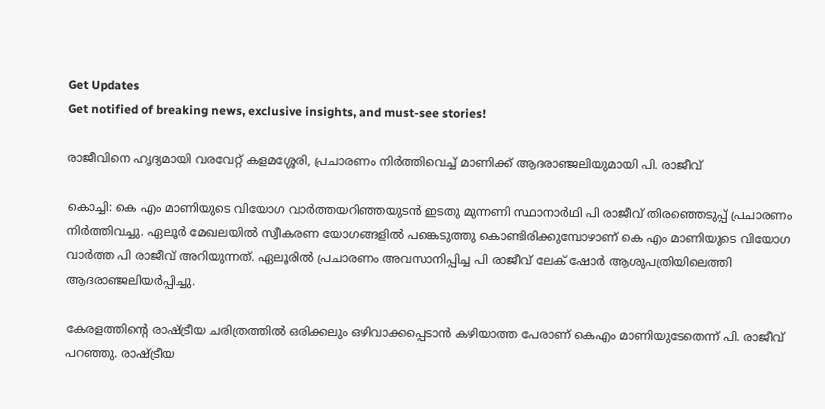Get Updates
Get notified of breaking news, exclusive insights, and must-see stories!

രാജീവിനെ ഹൃദ്യമായി വരവേറ്റ് കളമശ്ശേരി, പ്രചാരണം നിര്‍ത്തിവെച്ച് മാണിക്ക് ആദരാഞ്ജലിയുമായി പി. രാജീവ്

കൊച്ചി: കെ എം മാണിയുടെ വിയോഗ വാര്‍ത്തയറിഞ്ഞയുടന്‍ ഇടതു മുന്നണി സ്ഥാനാര്‍ഥി പി രാജീവ് തിരഞ്ഞെടുപ്പ് പ്രചാരണം നിര്‍ത്തിവച്ചു. ഏലൂര്‍ മേഖലയില്‍ സ്വീകരണ യോഗങ്ങളില്‍ പങ്കെടുത്തു കൊണ്ടിരിക്കുമ്പോഴാണ് കെ എം മാണിയുടെ വിയോഗ വാര്‍ത്ത പി രാജീവ് അറിയുന്നത്. ഏലൂരില്‍ പ്രചാരണം അവസാനിപ്പിച്ച പി രാജീവ് ലേക് ഷോര്‍ ആശുപത്രിയിലെത്തി ആദരാഞ്ജലിയര്‍പ്പിച്ചു.

കേരളത്തിന്റെ രാഷ്ട്രീയ ചരിത്രത്തില്‍ ഒരിക്കലും ഒഴിവാക്കപ്പെടാന്‍ കഴിയാത്ത പേരാണ് കെഎം മാണിയുടേതെന്ന് പി. രാജീവ് പറഞ്ഞു. രാഷ്ട്രീയ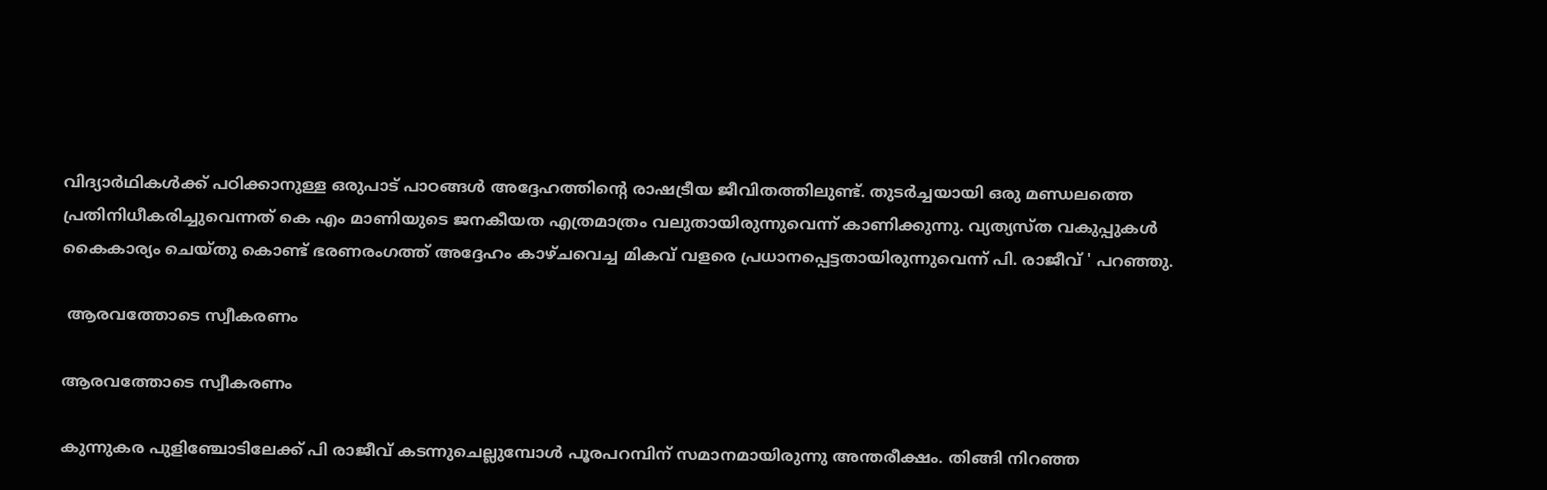വിദ്യാര്‍ഥികള്‍ക്ക് പഠിക്കാനുള്ള ഒരുപാട് പാഠങ്ങള്‍ അദ്ദേഹത്തിന്റെ രാഷട്രീയ ജീവിതത്തിലുണ്ട്. തുടര്‍ച്ചയായി ഒരു മണ്ഡലത്തെ പ്രതിനിധീകരിച്ചുവെന്നത് കെ എം മാണിയുടെ ജനകീയത എത്രമാത്രം വലുതായിരുന്നുവെന്ന് കാണിക്കുന്നു. വ്യത്യസ്ത വകുപ്പുകള്‍ കൈകാര്യം ചെയ്തു കൊണ്ട് ഭരണരംഗത്ത് അദ്ദേഹം കാഴ്ചവെച്ച മികവ് വളരെ പ്രധാനപ്പെട്ടതായിരുന്നുവെന്ന് പി. രാജീവ് ' പറഞ്ഞു.

 ആരവത്തോടെ സ്വീകരണം

ആരവത്തോടെ സ്വീകരണം

കുന്നുകര പുളിഞ്ചോടിലേക്ക് പി രാജീവ് കടന്നുചെല്ലുമ്പോള്‍ പൂരപറമ്പിന് സമാനമായിരുന്നു അന്തരീക്ഷം. തിങ്ങി നിറഞ്ഞ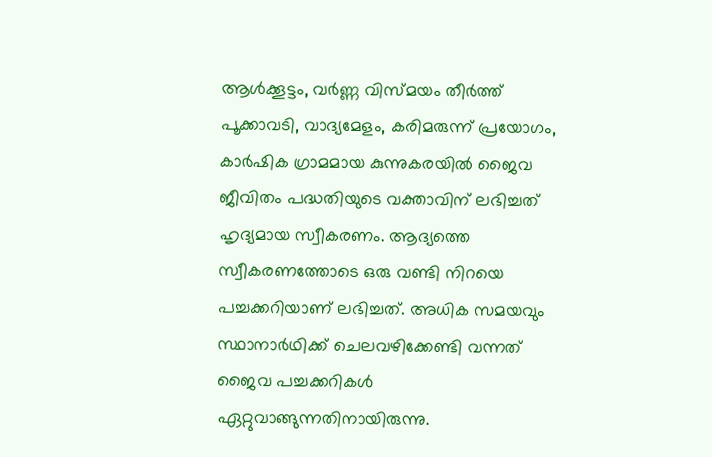ആള്‍ക്കൂട്ടം, വര്‍ണ്ണ വിസ്മയം തീര്‍ത്ത് പൂക്കാവടി, വാദ്യമേളം, കരിമരുന്ന് പ്രയോഗം, കാര്‍ഷിക ഗ്രാമമായ കുന്നുകരയില്‍ ജൈവ ജീവിതം പദ്ധതിയുടെ വക്താവിന് ലഭിച്ചത് ഹൃദ്യമായ സ്വീകരണം. ആദ്യത്തെ സ്വീകരണത്തോടെ ഒരു വണ്ടി നിറയെ പച്ചക്കറിയാണ് ലഭിച്ചത്. അധിക സമയവും സ്ഥാനാര്‍ഥിക്ക് ചെലവഴിക്കേണ്ടി വന്നത് ജൈവ പച്ചക്കറികള്‍ ഏറ്റുവാങ്ങുന്നതിനായിരുന്നു.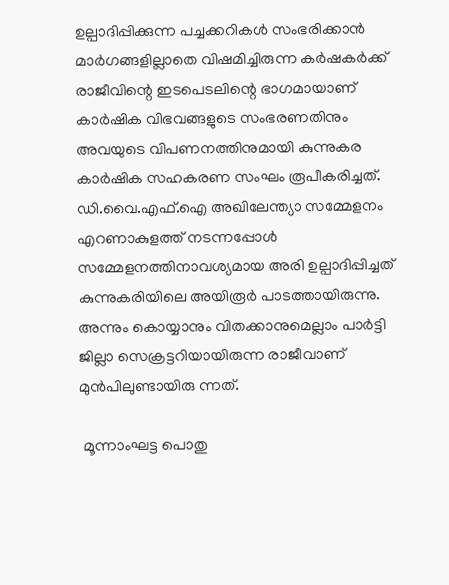ഉല്പാദിപ്പിക്കുന്ന പച്ചക്കറികള്‍ സംഭരിക്കാന്‍ മാര്‍ഗങ്ങളില്ലാതെ വിഷമിച്ചിരുന്ന കര്‍ഷകര്‍ക്ക് രാജീവിന്റെ ഇടപെടലിന്റെ ഭാഗമായാണ് കാര്‍ഷിക വിഭവങ്ങളുടെ സംഭരണതിനും അവയുടെ വിപണനത്തിനുമായി കുന്നുകര കാര്‍ഷിക സഹകരണ സംഘം രൂപീകരിച്ചത്. ഡി.വൈ.എഫ്.ഐ അഖിലേന്ത്യാ സമ്മേളനം എറണാകുളത്ത് നടന്നപ്പോള്‍ സമ്മേളനത്തിനാവശ്യമായ അരി ഉല്പാദിപ്പിച്ചത് കുന്നുകരിയിലെ അയിരൂര്‍ പാടത്തായിരുന്നു. അന്നും കൊയ്യാനും വിതക്കാനുമെല്ലാം പാര്‍ട്ടി ജില്ലാ സെക്രട്ടറിയായിരുന്ന രാജീവാണ് മുന്‍പിലുണ്ടായിരു ന്നത്.

 മൂന്നാംഘട്ട പൊതു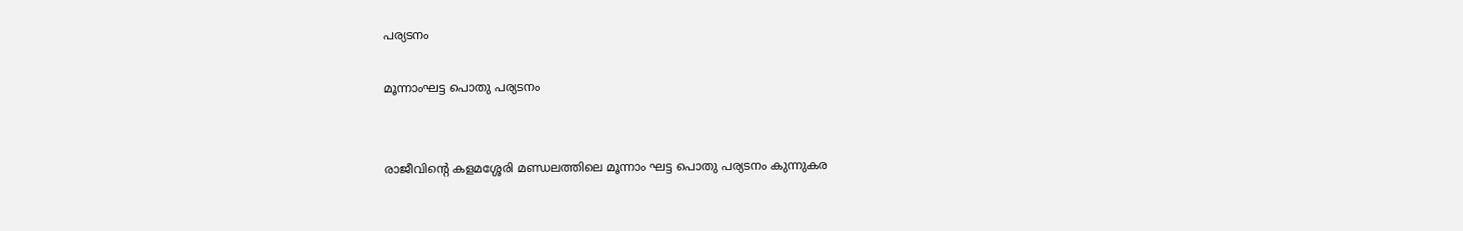പര്യടനം

മൂന്നാംഘട്ട പൊതു പര്യടനം


രാജീവിന്റെ കളമശ്ശേരി മണ്ഡലത്തിലെ മൂന്നാം ഘട്ട പൊതു പര്യടനം കുന്നുകര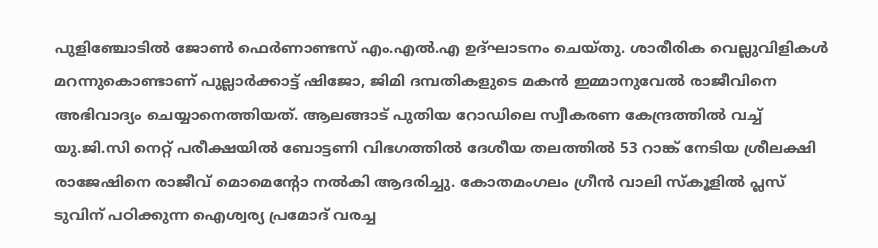പുളിഞ്ചോടില്‍ ജോണ്‍ ഫെര്‍ണാണ്ടസ് എം.എല്‍.എ ഉദ്ഘാടനം ചെയ്തു. ശാരീരിക വെല്ലുവിളികള്‍ മറന്നുകൊണ്ടാണ് പുല്ലാര്‍ക്കാട്ട് ഷിജോ, ജിമി ദമ്പതികളുടെ മകന്‍ ഇമ്മാനുവേല്‍ രാജീവിനെ അഭിവാദ്യം ചെയ്യാനെത്തിയത്. ആലങ്ങാട് പുതിയ റോഡിലെ സ്വീകരണ കേന്ദ്രത്തില്‍ വച്ച് യു.ജി.സി നെറ്റ് പരീക്ഷയില്‍ ബോട്ടണി വിഭഗത്തില്‍ ദേശീയ തലത്തില്‍ 53 റാങ്ക് നേടിയ ശ്രീലക്ഷി രാജേഷിനെ രാജീവ് മൊമെന്റോ നല്‍കി ആദരിച്ചു. കോതമംഗലം ഗ്രീന്‍ വാലി സ്‌കൂളില്‍ പ്ലസ് ടുവിന് പഠിക്കുന്ന ഐശ്വര്യ പ്രമോദ് വരച്ച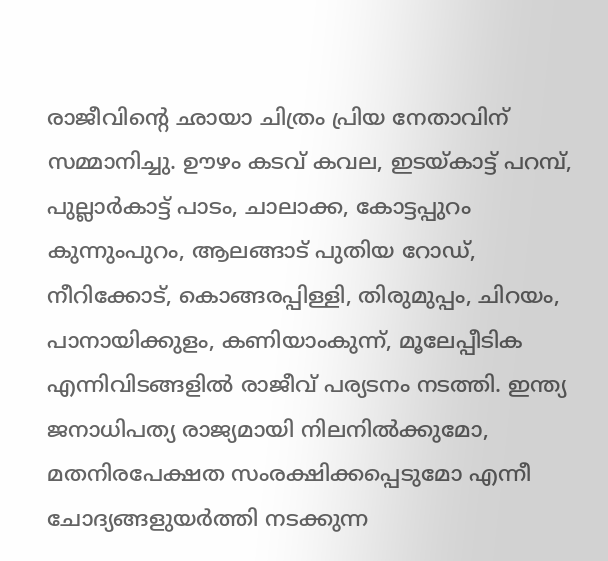രാജീവിന്റെ ഛായാ ചിത്രം പ്രിയ നേതാവിന് സമ്മാനിച്ചു. ഊഴം കടവ് കവല, ഇടയ്കാട്ട് പറമ്പ്, പുല്ലാര്‍കാട്ട് പാടം, ചാലാക്ക, കോട്ടപ്പുറം കുന്നുംപുറം, ആലങ്ങാട് പുതിയ റോഡ്, നീറിക്കോട്, കൊങ്ങരപ്പിള്ളി, തിരുമുപ്പം, ചിറയം, പാനായിക്കുളം, കണിയാംകുന്ന്, മൂലേപ്പീടിക എന്നിവിടങ്ങളില്‍ രാജീവ് പര്യടനം നടത്തി. ഇന്ത്യ ജനാധിപത്യ രാജ്യമായി നിലനില്‍ക്കുമോ, മതനിരപേക്ഷത സംരക്ഷിക്കപ്പെടുമോ എന്നീ ചോദ്യങ്ങളുയര്‍ത്തി നടക്കുന്ന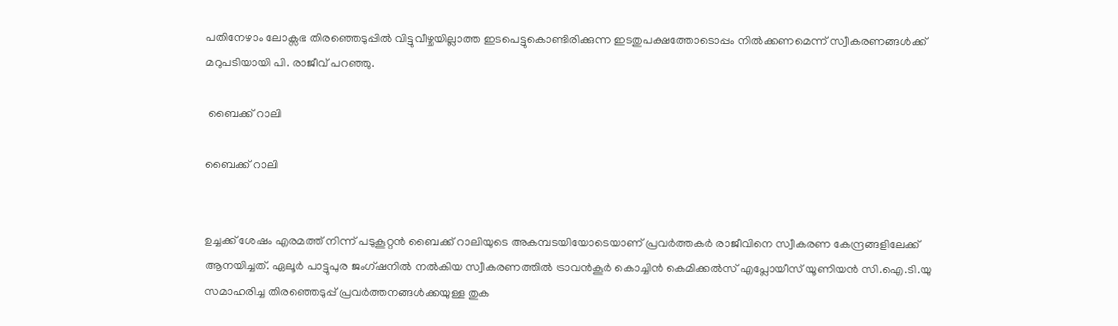പതിനേഴാം ലോക്സഭ തിരഞ്ഞെടുപ്പില്‍ വിട്ടുവീഴ്ചയില്ലാത്ത ഇടപെട്ടുകൊണ്ടിരിക്കുന്ന ഇടതുപക്ഷത്തോടൊപ്പം നില്‍ക്കണമെന്ന് സ്വീകരണങ്ങള്‍ക്ക് മറുപടിയായി പി. രാജീവ് പറഞ്ഞു.

 ബൈക്ക് റാലി

ബൈക്ക് റാലി


ഉച്ചക്ക് ശേഷം എരമത്ത് നിന്ന് പടുകൂറ്റന്‍ ബൈക്ക് റാലിയുടെ അകമ്പടയിയോടെയാണ് പ്രവര്‍ത്തകര്‍ രാജീവിനെ സ്വീകരണ കേന്ദ്രങ്ങളിലേക്ക് ആനയിച്ചത്. ഏലൂര്‍ പാട്ടുപുര ജംഗ്ഷനില്‍ നല്‍കിയ സ്വീകരണത്തില്‍ ട്രാവന്‍കൂര്‍ കൊച്ചിന്‍ കെമിക്കല്‍സ് എപ്ലോയീസ് യൂണിയന്‍ സി.ഐ.ടി.യു സമാഹരിച്ച തിരഞ്ഞെടുപ്പ് പ്രവര്‍ത്തനങ്ങള്‍ക്കയുള്ള തുക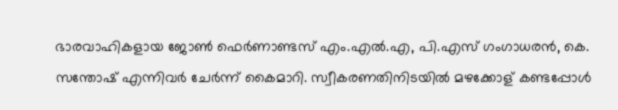ഭാരവാഹികളായ ജോണ്‍ ഫെര്‍ണാണ്ടസ് എം.എല്‍.എ, പി.എസ് ഗംഗാധരന്‍, കെ. സന്തോഷ് എന്നിവര്‍ ചേര്‍ന്ന് കൈമാറി. സ്വീകരണതിനിടയില്‍ മഴക്കോള് കണ്ടപ്പോള്‍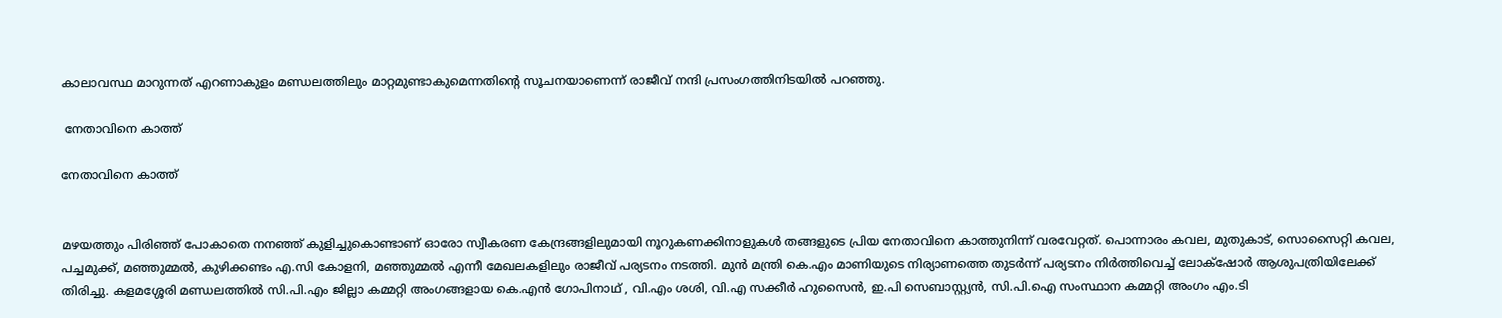കാലാവസ്ഥ മാറുന്നത് എറണാകുളം മണ്ഡലത്തിലും മാറ്റമുണ്ടാകുമെന്നതിന്റെ സൂചനയാണെന്ന് രാജീവ് നന്ദി പ്രസംഗത്തിനിടയില്‍ പറഞ്ഞു.

 നേതാവിനെ കാത്ത്

നേതാവിനെ കാത്ത്


മഴയത്തും പിരിഞ്ഞ് പോകാതെ നനഞ്ഞ് കുളിച്ചുകൊണ്ടാണ് ഓരോ സ്വീകരണ കേന്ദ്രങ്ങളിലുമായി നൂറുകണക്കിനാളുകള്‍ തങ്ങളുടെ പ്രിയ നേതാവിനെ കാത്തുനിന്ന് വരവേറ്റത്. പൊന്നാരം കവല, മുതുകാട്, സൊസൈറ്റി കവല, പച്ചമുക്ക്, മഞ്ഞുമ്മല്‍, കുഴിക്കണ്ടം എ.സി കോളനി, മഞ്ഞുമ്മല്‍ എന്നീ മേഖലകളിലും രാജീവ് പര്യടനം നടത്തി. മുന്‍ മന്ത്രി കെ.എം മാണിയുടെ നിര്യാണത്തെ തുടര്‍ന്ന് പര്യടനം നിര്‍ത്തിവെച്ച് ലോക്‌ഷോര്‍ ആശുപത്രിയിലേക്ക് തിരിച്ചു. കളമശ്ശേരി മണ്ഡലത്തില്‍ സി.പി.എം ജില്ലാ കമ്മറ്റി അംഗങ്ങളായ കെ.എന്‍ ഗോപിനാഥ് , വി.എം ശശി, വി.എ സക്കീര്‍ ഹുസൈന്‍, ഇ.പി സെബാസ്റ്റ്യന്‍, സി.പി.ഐ സംസ്ഥാന കമ്മറ്റി അംഗം എം.ടി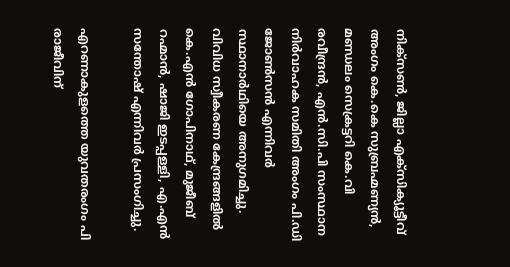നിക്‌സണ്‍, ജില്ലാ എക്‌സിക്യൂട്ടീവ് അംഗം കെ.കെ സുബ്രഹ്മണ്യന്‍, മണ്ഡലം സെക്രട്ടറി കെ.വി രവീന്ദ്രന്‍, എന്‍.സി.പി സംസ്ഥാന നിര്‍വാഹക സമിതി അംഗം പി.ഡി ജോണ്‍സന്‍ എന്നിവര്‍ സ്ഥാനാര്‍ഥിയെ അനുഗമിച്ചു. വിവിധ സ്വീകരണ കേന്ദ്രങ്ങളില്‍ കെ.എന്‍ ഗോപിനാഥ്, മുജീബ് റഹ്മാന്‍, ഷാജി ഇടപ്പള്ളി, എ.എന്‍ സന്തോഷ് എന്നിവര്‍ പ്രസംഗിച്ചു.

എറണാകുളത്തെ യുവതരംഗം പി രാജീവിന്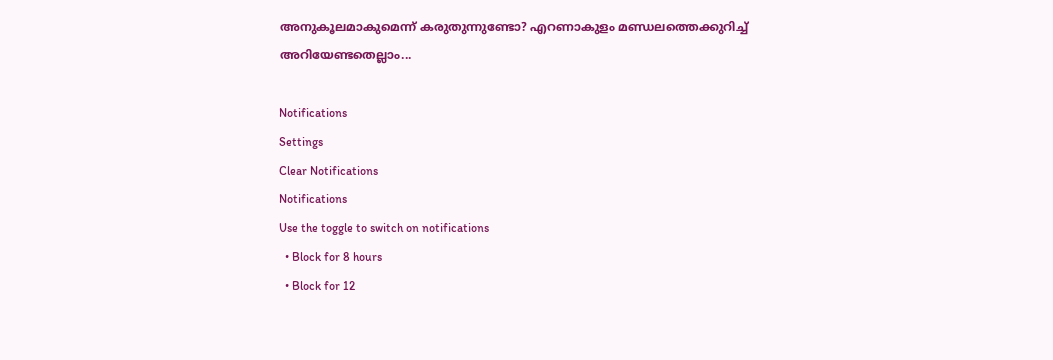അനുകൂലമാകുമെന്ന് കരുതുന്നുണ്ടോ? എറണാകുളം മണ്ഡലത്തെക്കുറിച്ച് അറിയേണ്ടതെല്ലാം...

Notifications
Settings
Clear Notifications
Notifications
Use the toggle to switch on notifications
  • Block for 8 hours
  • Block for 12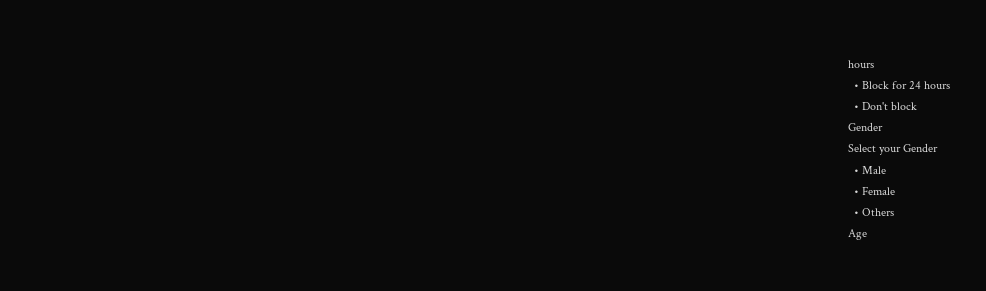hours
  • Block for 24 hours
  • Don't block
Gender
Select your Gender
  • Male
  • Female
  • Others
Age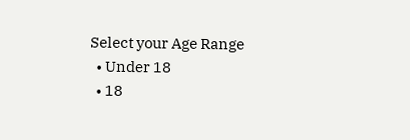Select your Age Range
  • Under 18
  • 18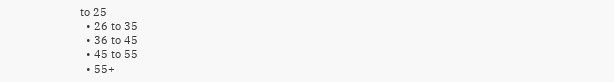to 25
  • 26 to 35
  • 36 to 45
  • 45 to 55
  • 55+